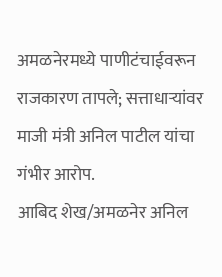अमळनेरमध्ये पाणीटंचाईवरून राजकारण तापले; सत्ताधाऱ्यांवर माजी मंत्री अनिल पाटील यांचा गंभीर आरोप.
आबिद शेख/अमळनेर अनिल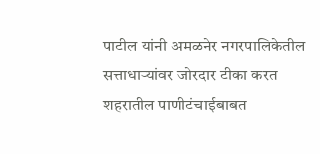पाटील यांनी अमळनेर नगरपालिकेतील सत्ताधाऱ्यांवर जोरदार टीका करत शहरातील पाणीटंचाईबाबत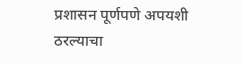प्रशासन पूर्णपणे अपयशी ठरल्याचा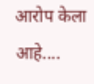आरोप केला आहे....